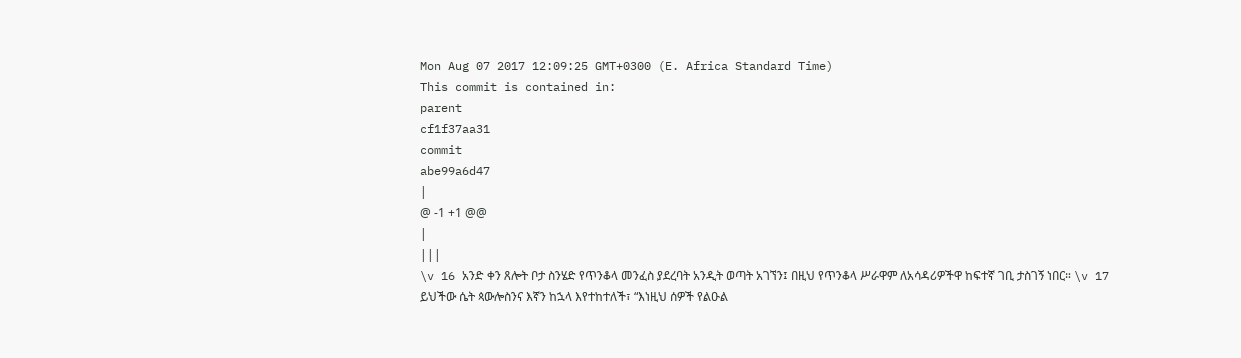Mon Aug 07 2017 12:09:25 GMT+0300 (E. Africa Standard Time)
This commit is contained in:
parent
cf1f37aa31
commit
abe99a6d47
|
@ -1 +1 @@
|
|||
\v 16 አንድ ቀን ጸሎት ቦታ ስንሄድ የጥንቆላ መንፈስ ያደረባት አንዲት ወጣት አገኘን፤ በዚህ የጥንቆላ ሥራዋም ለአሳዳሪዎችዋ ከፍተኛ ገቢ ታስገኝ ነበር። \v 17 ይህችው ሴት ጳውሎስንና እኛን ከኋላ እየተከተለች፣ “እነዚህ ሰዎች የልዑል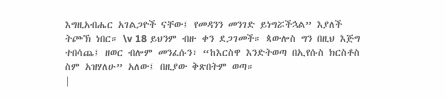እግዚአብሔር አገልጋዮች ናቸው፤ የመዳንን መንገድ ይነግሯችኋል” እያለች ትጮኽ ነበር። \v 18 ይህንም ብዙ ቀን ደጋገመች። ጳውሎስ ግን በዚህ እጅግ ተበሳጨ፤ ዘወር ብሎም መንፈሱን፣ “ከእርስዋ እንድትወጣ በኢየሱስ ክርስቶስ ስም አዝሃለሁ” አለው፤ በዚያው ቅጽበትም ወጣ።
|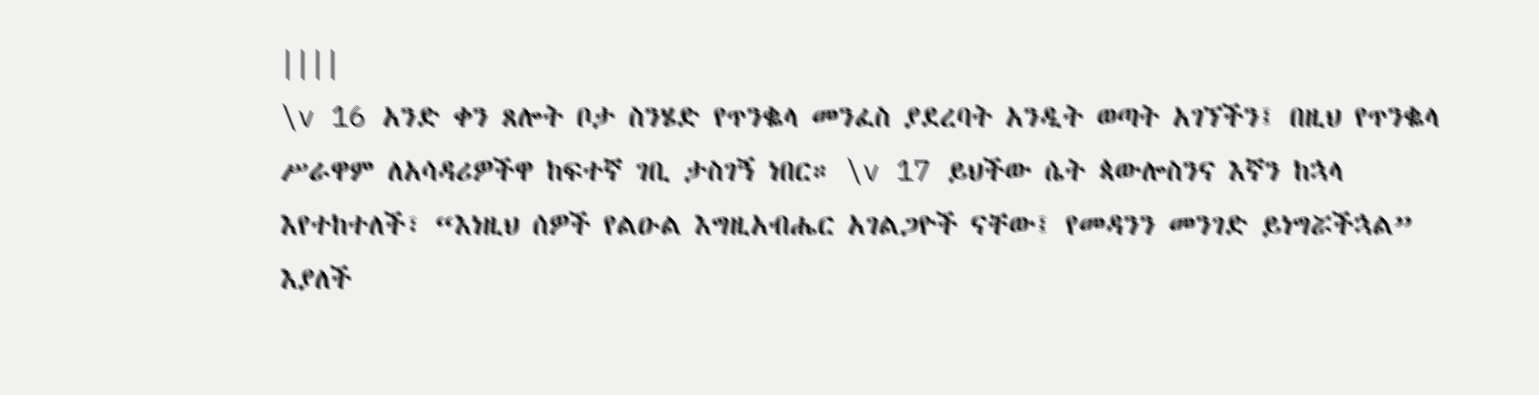||||
\v 16 አንድ ቀን ጸሎት ቦታ ስንሄድ የጥንቈላ መንፈስ ያደረባት አንዲት ወጣት አገኘችን፤ በዚህ የጥንቈላ ሥራዋም ለአሳዳሪዎችዋ ከፍተኛ ገቢ ታስገኝ ነበር። \v 17 ይህችው ሴት ጳውሎስንና እኛን ከኋላ እየተከተለች፣ “እነዚህ ሰዎች የልዑል እግዚአብሔር አገልጋዮች ናቸው፤ የመዳንን መንገድ ይነግሯችኋል” እያለች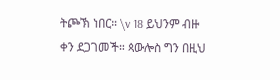ትጮኽ ነበር። \v 18 ይህንም ብዙ ቀን ደጋገመች። ጳውሎስ ግን በዚህ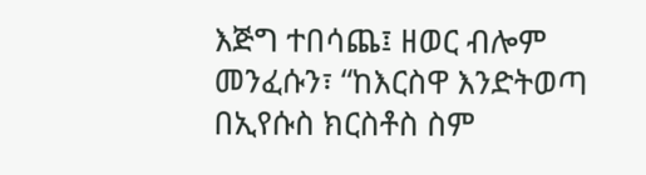እጅግ ተበሳጨ፤ ዘወር ብሎም መንፈሱን፣ “ከእርስዋ እንድትወጣ በኢየሱስ ክርስቶስ ስም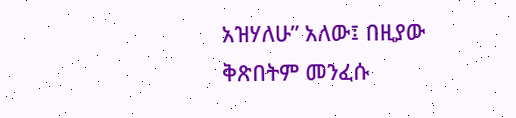አዝሃለሁ” አለው፤ በዚያው ቅጽበትም መንፈሱ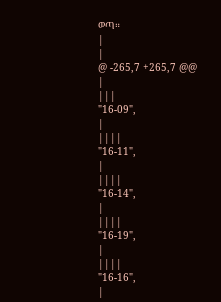ወጣ።
|
|
@ -265,7 +265,7 @@
|
|||
"16-09",
|
||||
"16-11",
|
||||
"16-14",
|
||||
"16-19",
|
||||
"16-16",
|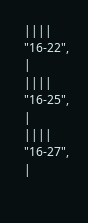||||
"16-22",
|
||||
"16-25",
|
||||
"16-27",
|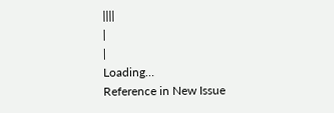||||
|
|
Loading…
Reference in New Issue